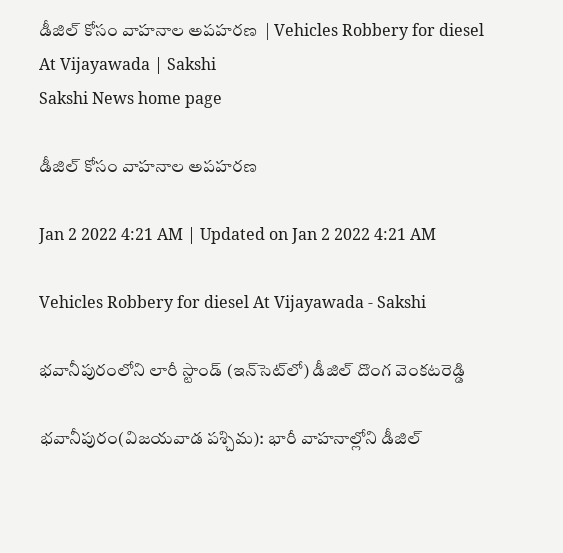డీజిల్‌ కోసం వాహనాల అపహరణ  | Vehicles Robbery for diesel At Vijayawada | Sakshi
Sakshi News home page

డీజిల్‌ కోసం వాహనాల అపహరణ

Jan 2 2022 4:21 AM | Updated on Jan 2 2022 4:21 AM

Vehicles Robbery for diesel At Vijayawada - Sakshi

భవానీపురంలోని లారీ స్టాండ్‌ (ఇన్‌సెట్‌లో) డీజిల్‌ దొంగ వెంకటరెడ్డి

భవానీపురం(విజయవాడ పశ్చిమ): భారీ వాహనాల్లోని డీజిల్‌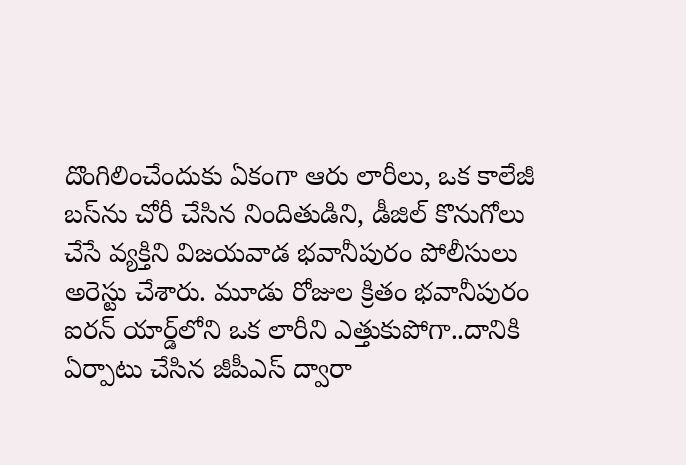దొంగిలించేందుకు ఏకంగా ఆరు లారీలు, ఒక కాలేజీ బస్‌ను చోరీ చేసిన నిందితుడిని, డీజిల్‌ కొనుగోలు చేసే వ్యక్తిని విజయవాడ భవానీపురం పోలీసులు అరెస్టు చేశారు. మూడు రోజుల క్రితం భవానీపురం ఐరన్‌ యార్డ్‌లోని ఒక లారీని ఎత్తుకుపోగా..దానికి ఏర్పాటు చేసిన జీపీఎస్‌ ద్వారా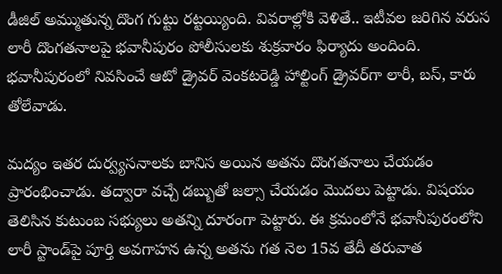డీజిల్‌ అమ్ముతున్న దొంగ గుట్టు రట్టయ్యింది. వివరాల్లోకి వెళితే.. ఇటీవల జరిగిన వరుస లారీ దొంగతనాలపై భవానీపురం పోలీసులకు శుక్రవారం ఫిర్యాదు అందింది. భవానీపురంలో నివసించే ఆటో డ్రైవర్‌ వెంకటరెడ్డి హాల్టింగ్‌ డ్రైవర్‌గా లారీ, బస్, కారు తోలేవాడు.

మద్యం ఇతర దుర్వ్యసనాలకు బానిస అయిన అతను దొంగతనాలు చేయడం ప్రారంభించాడు. తద్వారా వచ్చే డబ్బుతో జల్సా చేయడం మొదలు పెట్టాడు. విషయం తెలిసిన కుటుంబ సభ్యులు అతన్ని దూరంగా పెట్టారు. ఈ క్రమంలోనే భవానీపురంలోని లారీ స్టాండ్‌పై పూర్తి అవగాహన ఉన్న అతను గత నెల 15వ తేదీ తరువాత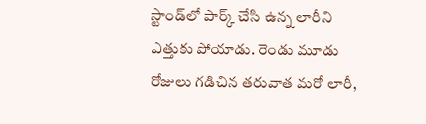స్టాండ్‌లో పార్క్‌ చేసి ఉన్న లారీని ఎత్తుకు పోయాడు. రెండు మూడు రోజులు గడిచిన తరువాత మరో లారీ,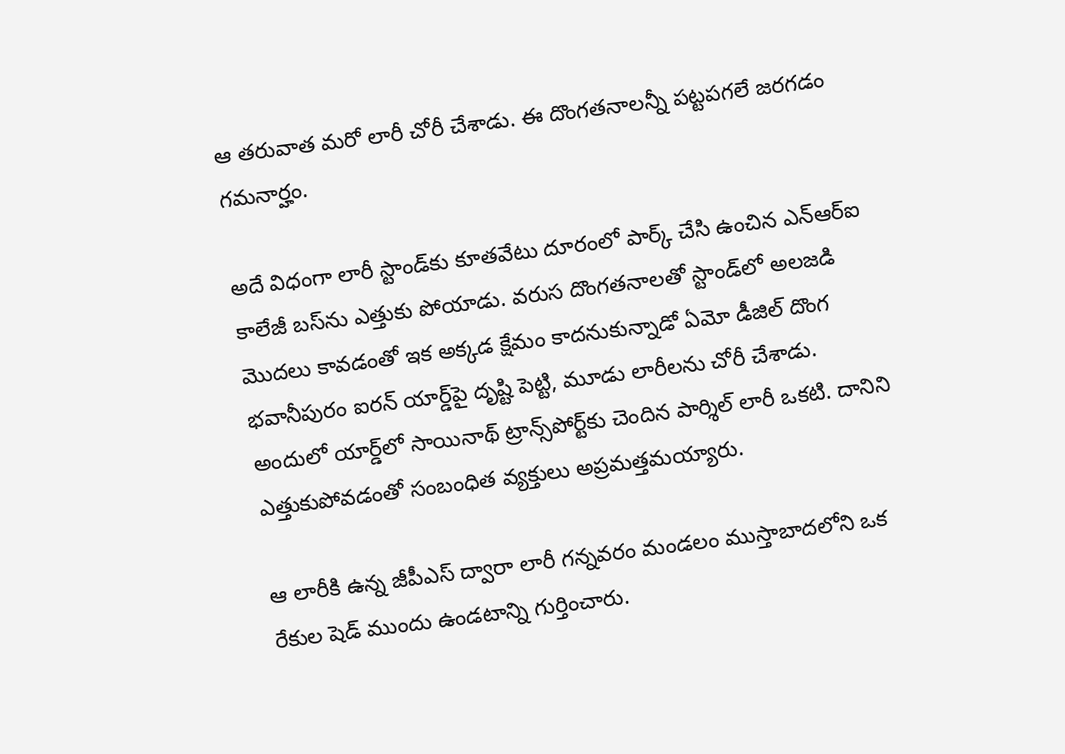ఆ తరువాత మరో లారీ చోరీ చేశాడు. ఈ దొంగతనాలన్నీ పట్టపగలే జరగడం గమనార్హం.

అదే విధంగా లారీ స్టాండ్‌కు కూతవేటు దూరంలో పార్క్‌ చేసి ఉంచిన ఎన్‌ఆర్‌ఐ కాలేజీ బస్‌ను ఎత్తుకు పోయాడు. వరుస దొంగతనాలతో స్టాండ్‌లో అలజడి మొదలు కావడంతో ఇక అక్కడ క్షేమం కాదనుకున్నాడో ఏమో డీజిల్‌ దొంగ భవానీపురం ఐరన్‌ యార్డ్‌పై దృష్టి పెట్టి, మూడు లారీలను చోరీ చేశాడు. అందులో యార్డ్‌లో సాయినాథ్‌ ట్రాన్స్‌పోర్ట్‌కు చెందిన పార్శిల్‌ లారీ ఒకటి. దానిని ఎత్తుకుపోవడంతో సంబంధిత వ్యక్తులు అప్రమత్తమయ్యారు.

ఆ లారీకి ఉన్న జీపీఎస్‌ ద్వారా లారీ గన్నవరం మండలం ముస్తాబాదలోని ఒక రేకుల షెడ్‌ ముందు ఉండటాన్ని గుర్తించారు.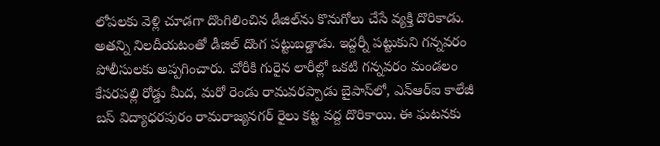లోపలకు వెళ్లి చూడగా దొంగిలించిన డీజిల్‌ను కొనుగోలు చేసే వ్యక్తి దొరికాడు. అతన్ని నిలదీయటంతో డీజిల్‌ దొంగ పట్టుబడ్డాడు. ఇద్దర్నీ పట్టుకుని గన్నవరం పోలీసులకు అప్పగించారు. చోరీకి గురైన లారీల్లో ఒకటి గన్నవరం మండలం కేసరపల్లి రోడ్డు మీద, మరో రెండు రామవరప్పాడు బైపాస్‌లో, ఎన్‌ఆర్‌ఐ కాలేజీ బస్‌ విద్యాధరపురం రామరాజ్యనగర్‌ రైలు కట్ట వద్ద దొరికాయి. ఈ ఘటనకు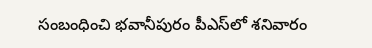సంబంధించి భవానీపురం పీఎస్‌లో శనివారం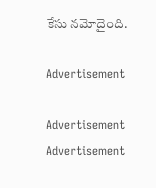కేసు నమోదైంది.

Advertisement

Advertisement
Advertisement